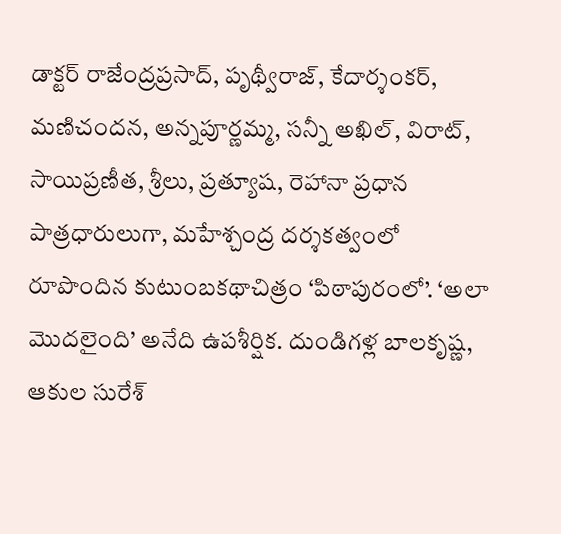డాక్టర్ రాజేంద్రప్రసాద్, పృథ్వీరాజ్, కేదార్శంకర్, మణిచందన, అన్నపూర్ణమ్మ, సన్నీ అఖిల్, విరాట్, సాయిప్రణీత, శ్రీలు, ప్రత్యూష, రెహానా ప్రధాన పాత్రధారులుగా, మహేశ్చంద్ర దర్శకత్వంలో రూపొందిన కుటుంబకథాచిత్రం ‘పిఠాపురంలో’. ‘అలా మొదలైంది’ అనేది ఉపశీర్షిక. దుండిగళ్ల బాలకృష్ణ, ఆకుల సురేశ్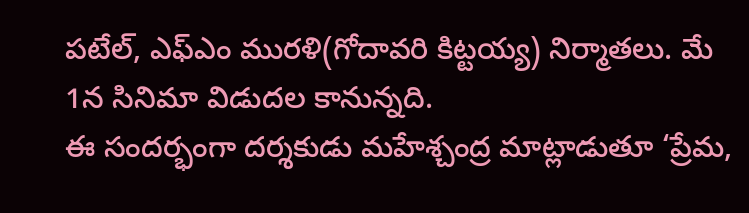పటేల్, ఎఫ్ఎం మురళి(గోదావరి కిట్టయ్య) నిర్మాతలు. మే 1న సినిమా విడుదల కానున్నది.
ఈ సందర్భంగా దర్శకుడు మహేశ్చంద్ర మాట్లాడుతూ ‘ప్రేమ,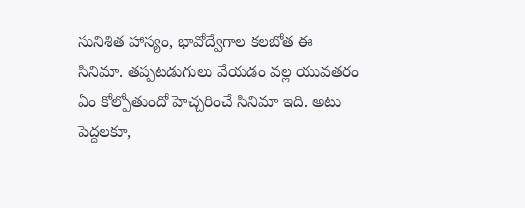సునిశిత హాస్యం, భావోద్వేగాల కలబోత ఈ సినిమా. తప్పటడుగులు వేయడం వల్ల యువతరం ఏం కోల్పోతుందో హెచ్చరించే సినిమా ఇది. అటు పెద్దలకూ,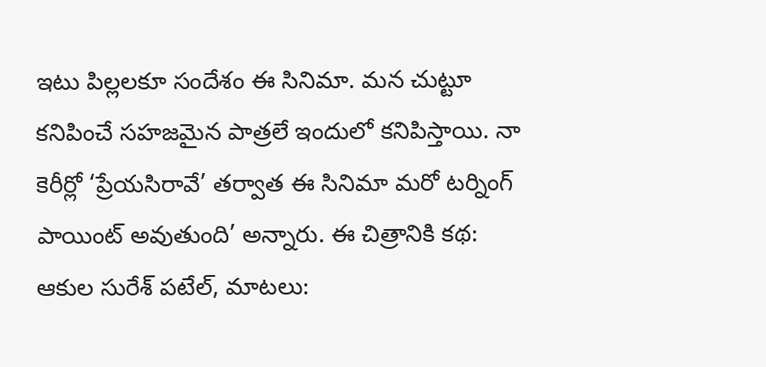ఇటు పిల్లలకూ సందేశం ఈ సినిమా. మన చుట్టూ కనిపించే సహజమైన పాత్రలే ఇందులో కనిపిస్తాయి. నా కెరీర్లో ‘ప్రేయసిరావే’ తర్వాత ఈ సినిమా మరో టర్నింగ్ పాయింట్ అవుతుంది’ అన్నారు. ఈ చిత్రానికి కథ: ఆకుల సురేశ్ పటేల్, మాటలు: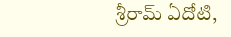శ్రీరామ్ ఏదోటి,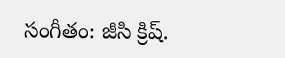సంగీతం: జీసి క్రిష్.